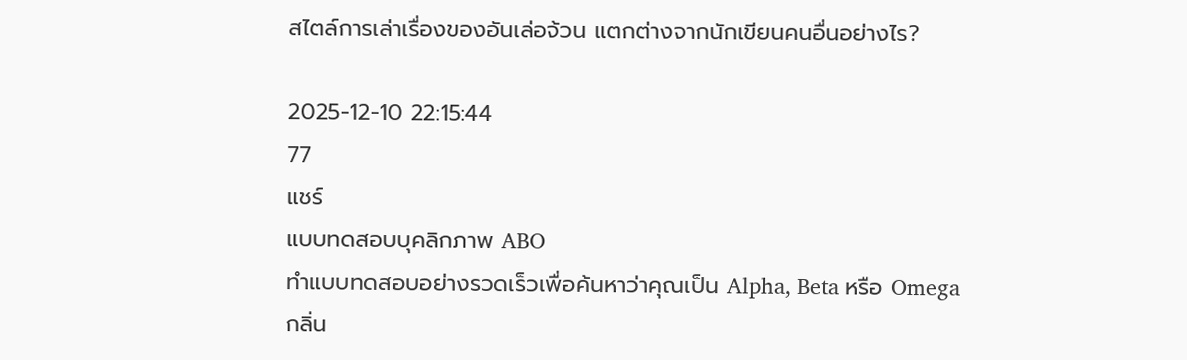สไตล์การเล่าเรื่องของอันเล่อจ้วน แตกต่างจากนักเขียนคนอื่นอย่างไร?

2025-12-10 22:15:44
77
แชร์
แบบทดสอบบุคลิกภาพ ABO
ทำแบบทดสอบอย่างรวดเร็วเพื่อค้นหาว่าคุณเป็น Alpha, Beta หรือ Omega
กลิ่น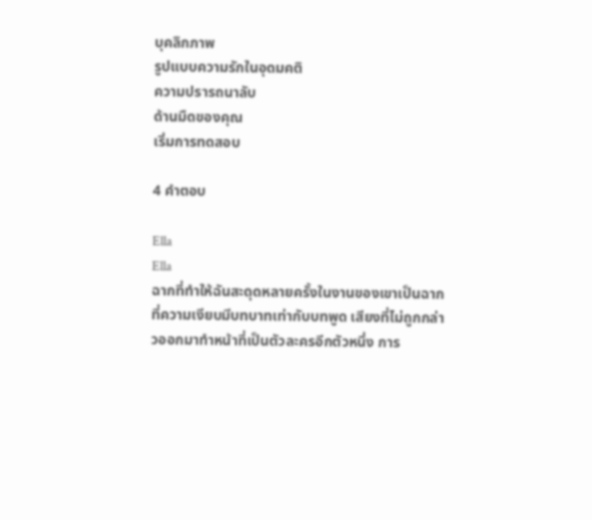บุคลิกภาพ
รูปแบบความรักในอุดมคติ
ความปรารถนาลับ
ด้านมืดของคุณ
เริ่มการทดสอบ

4 คำตอบ

Ella
Ella
ฉากที่ทำให้ฉันสะดุดหลายครั้งในงานของเขาเป็นฉากที่ความเงียบมีบทบาทเท่ากับบทพูด เสียงที่ไม่ถูกกล่าวออกมาทำหน้าที่เป็นตัวละครอีกตัวหนึ่ง การ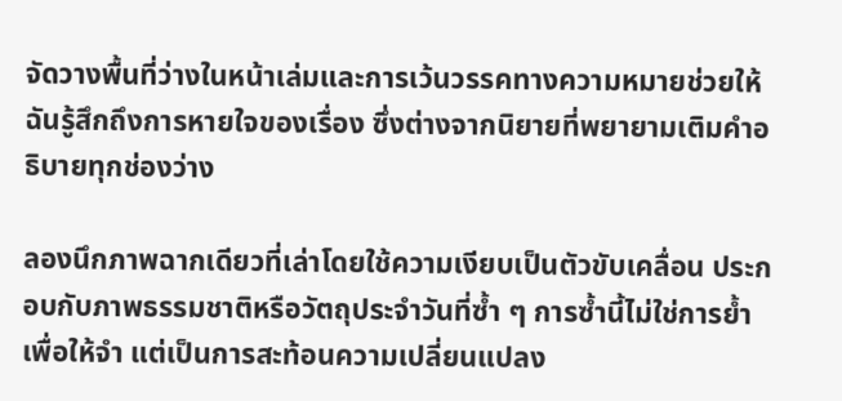จัดวางพื้นที่ว่างในหน้าเล่มและการเว้นวรรคทางความหมายช่วยให้ฉันรู้สึกถึงการหายใจของเรื่อง ซึ่งต่างจากนิยายที่พยายามเติมคำอธิบายทุกช่องว่าง

ลองนึกภาพฉากเดียวที่เล่าโดยใช้ความเงียบเป็นตัวขับเคลื่อน ประกอบกับภาพธรรมชาติหรือวัตถุประจำวันที่ซ้ำ ๆ การซ้ำนี้ไม่ใช่การย้ำเพื่อให้จำ แต่เป็นการสะท้อนความเปลี่ยนแปลง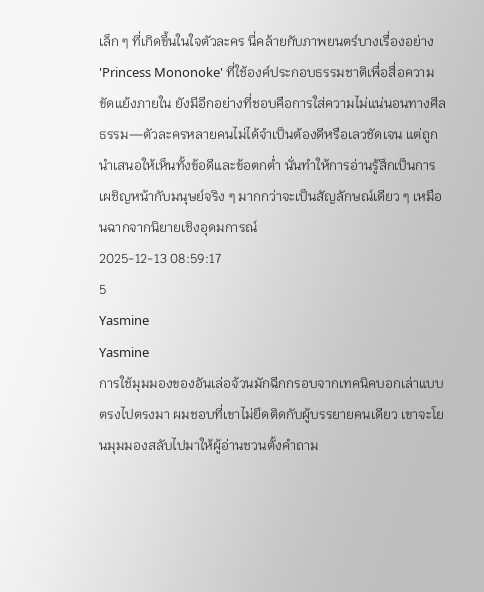เล็ก ๆ ที่เกิดขึ้นในใจตัวละคร นี่คล้ายกับภาพยนตร์บางเรื่องอย่าง 'Princess Mononoke' ที่ใช้องค์ประกอบธรรมชาติเพื่อสื่อความขัดแย้งภายใน ยังมีอีกอย่างที่ชอบคือการใส่ความไม่แน่นอนทางศีลธรรม—ตัวละครหลายคนไม่ได้จำเป็นต้องดีหรือเลวชัดเจน แต่ถูกนำเสนอให้เห็นทั้งข้อดีและข้อตกต่ำ นั่นทำให้การอ่านรู้สึกเป็นการเผชิญหน้ากับมนุษย์จริง ๆ มากกว่าจะเป็นสัญลักษณ์เดียว ๆ เหมือนฉากจากนิยายเชิงอุดมการณ์
2025-12-13 08:59:17
5
Yasmine
Yasmine
การใช้มุมมองของอันเล่อจ้วนมักฉีกกรอบจากเทคนิคบอกเล่าแบบตรงไปตรงมา ผมชอบที่เขาไม่ยึดติดกับผู้บรรยายคนเดียว เขาจะโยนมุมมองสลับไปมาให้ผู้อ่านชวนตั้งคำถาม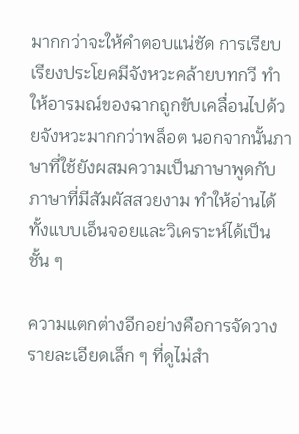มากกว่าจะให้คำตอบแน่ชัด การเรียบเรียงประโยคมีจังหวะคล้ายบทกวี ทำให้อารมณ์ของฉากถูกขับเคลื่อนไปด้วยจังหวะมากกว่าพล็อต นอกจากนั้นภาษาที่ใช้ยังผสมความเป็นภาษาพูดกับภาษาที่มีสัมผัสสวยงาม ทำให้อ่านได้ทั้งแบบเอ็นจอยและวิเคราะห์ได้เป็นชั้น ๆ

ความแตกต่างอีกอย่างคือการจัดวางรายละเอียดเล็ก ๆ ที่ดูไม่สำ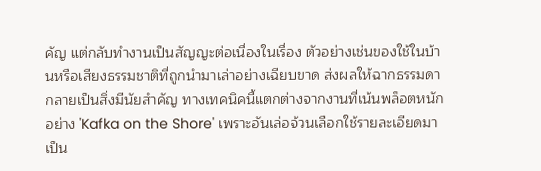คัญ แต่กลับทำงานเป็นสัญญะต่อเนื่องในเรื่อง ตัวอย่างเช่นของใช้ในบ้านหรือเสียงธรรมชาติที่ถูกนำมาเล่าอย่างเฉียบขาด ส่งผลให้ฉากธรรมดากลายเป็นสิ่งมีนัยสำคัญ ทางเทคนิคนี้แตกต่างจากงานที่เน้นพล็อตหนักอย่าง 'Kafka on the Shore' เพราะอันเล่อจ้วนเลือกใช้รายละเอียดมาเป็น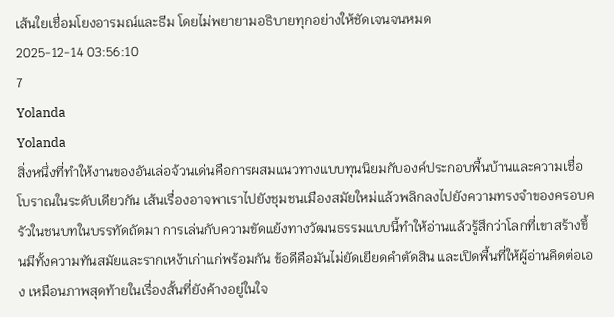เส้นใยเชื่อมโยงอารมณ์และธีม โดยไม่พยายามอธิบายทุกอย่างให้ชัดเจนจนหมด
2025-12-14 03:56:10
7
Yolanda
Yolanda
สิ่งหนึ่งที่ทำให้งานของอันเล่อจ้วนเด่นคือการผสมแนวทางแบบทุนนิยมกับองค์ประกอบพื้นบ้านและความเชื่อโบราณในระดับเดียวกัน เส้นเรื่องอาจพาเราไปยังชุมชนเมืองสมัยใหม่แล้วพลิกลงไปยังความทรงจำของครอบครัวในชนบทในบรรทัดถัดมา การเล่นกับความขัดแย้งทางวัฒนธรรมแบบนี้ทำให้อ่านแล้วรู้สึกว่าโลกที่เขาสร้างขึ้นมีทั้งความทันสมัยและรากเหง้าเก่าแก่พร้อมกัน ข้อดีคือมันไม่ยัดเยียดคำตัดสิน และเปิดพื้นที่ให้ผู้อ่านคิดต่อเอง เหมือนภาพสุดท้ายในเรื่องสั้นที่ยังค้างอยู่ในใจ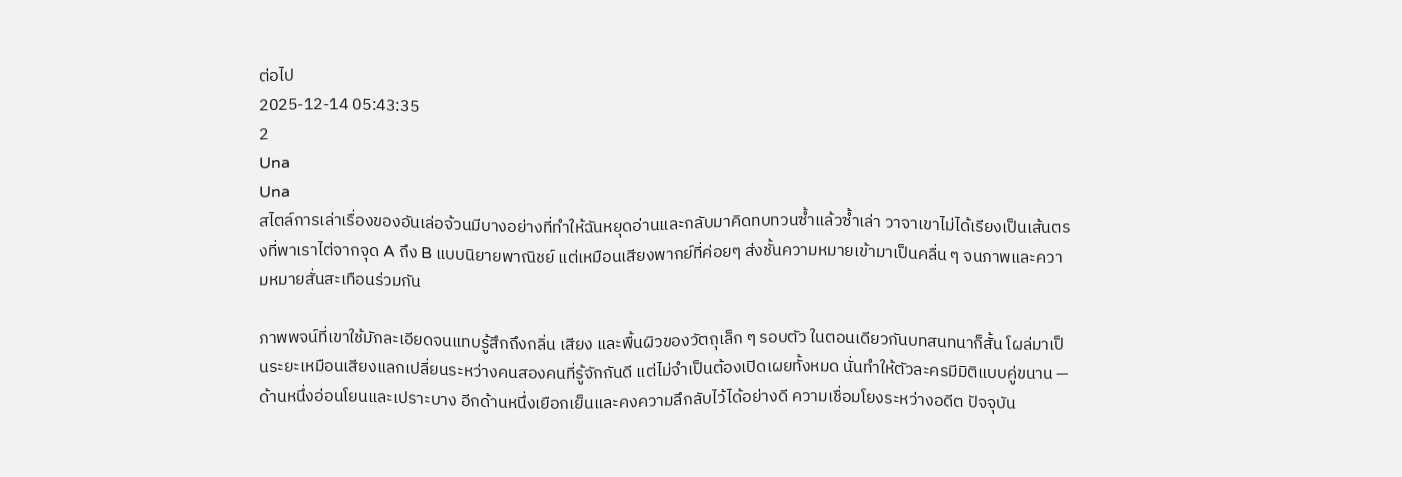ต่อไป
2025-12-14 05:43:35
2
Una
Una
สไตล์การเล่าเรื่องของอันเล่อจ้วนมีบางอย่างที่ทำให้ฉันหยุดอ่านและกลับมาคิดทบทวนซ้ำแล้วซ้ำเล่า วาจาเขาไม่ได้เรียงเป็นเส้นตรงที่พาเราไต่จากจุด A ถึง B แบบนิยายพาณิชย์ แต่เหมือนเสียงพากย์ที่ค่อยๆ ส่งชั้นความหมายเข้ามาเป็นคลื่น ๆ จนภาพและความหมายสั่นสะเทือนร่วมกัน

ภาพพจน์ที่เขาใช้มักละเอียดจนแทบรู้สึกถึงกลิ่น เสียง และพื้นผิวของวัตถุเล็ก ๆ รอบตัว ในตอนเดียวกันบทสนทนาก็สั้น โผล่มาเป็นระยะเหมือนเสียงแลกเปลี่ยนระหว่างคนสองคนที่รู้จักกันดี แต่ไม่จำเป็นต้องเปิดเผยทั้งหมด นั่นทำให้ตัวละครมีมิติแบบคู่ขนาน — ด้านหนึ่งอ่อนโยนและเปราะบาง อีกด้านหนึ่งเยือกเย็นและคงความลึกลับไว้ได้อย่างดี ความเชื่อมโยงระหว่างอดีต ปัจจุบัน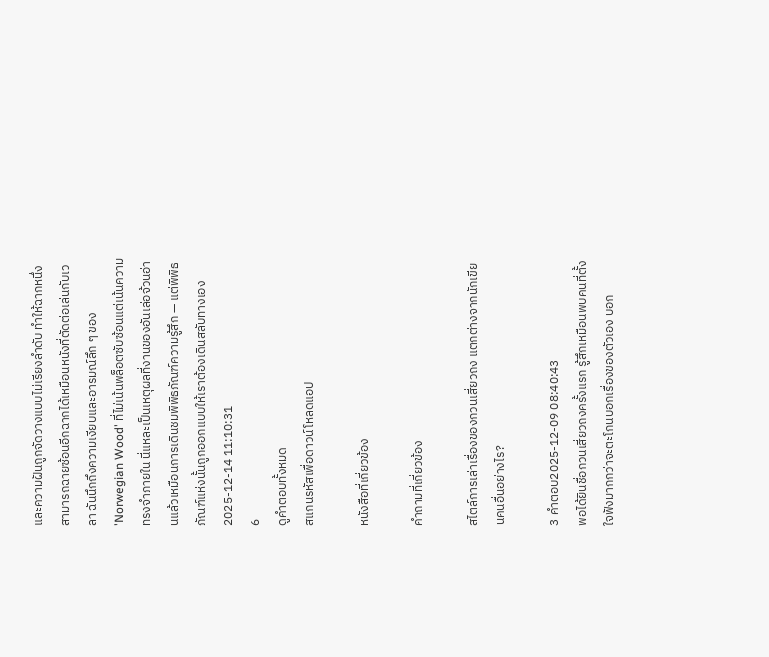และความฝันถูกจัดวางแบบไม่เรียงลำดับ ทำให้ฉากหนึ่งสามารถฉายซ้อนอีกฉากได้เหมือนหนังที่ตัดต่อเล่นกับเวลา ฉันนึกถึงความเงียบและอารมณ์ลึก ๆ ของ 'Norwegian Wood' ที่ไม่เน้นพล็อตซับซ้อนแต่เน้นความทรงจำภายใน นี่แหละเป็นเหตุผลที่งานของอันเล่อจ้วนอ่านแล้วเหมือนการเดินชมพิพิธภัณฑ์ความรู้สึก — แต่พิพิธภัณฑ์แห่งนั้นถูกออกแบบให้เราต้องเดินสลับทางเอง
2025-12-14 11:10:31
6
ดูคำตอบทั้งหมด
สแกนรหัสเพื่อดาวน์โหลดแอป

หนังสือที่เกี่ยวข้อง

คำถามที่เกี่ยวข้อง

สไตล์การเล่าเรื่องของกวนเสี่ยวถง แตกต่างจากนักเขียนคนอื่นอย่างไร?

3 คำตอบ2025-12-09 08:40:43
พอได้ยินชื่อกวนเสี่ยวถงครั้งแรก รู้สึกเหมือนพบคนที่ตั้งใจฟังมากกว่าจะตะโกนบอกเรื่องของตัวเอง บอก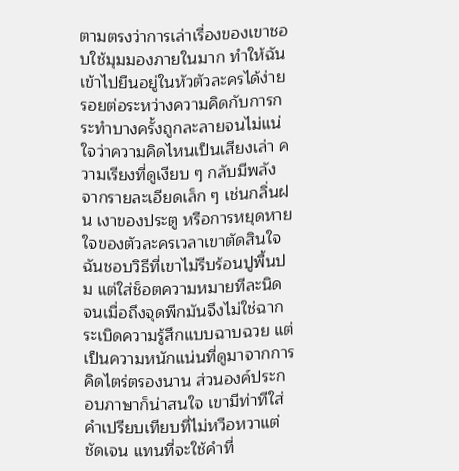ตามตรงว่าการเล่าเรื่องของเขาชอบใช้มุมมองภายในมาก ทำให้ฉันเข้าไปยืนอยู่ในหัวตัวละครได้ง่าย รอยต่อระหว่างความคิดกับการกระทำบางครั้งถูกละลายจนไม่แน่ใจว่าความคิดไหนเป็นเสียงเล่า ความเรียงที่ดูเงียบ ๆ กลับมีพลังจากรายละเอียดเล็ก ๆ เช่นกลิ่นฝน เงาของประตู หรือการหยุดหายใจของตัวละครเวลาเขาตัดสินใจ ฉันชอบวิธีที่เขาไม่รีบร้อนปูพื้นปม แต่ใส่ช็อตความหมายทีละนิด จนเมื่อถึงจุดพีกมันจึงไม่ใช่ฉากระเบิดความรู้สึกแบบฉาบฉวย แต่เป็นความหนักแน่นที่ดูมาจากการคิดไตร่ตรองนาน ส่วนองค์ประกอบภาษาก็น่าสนใจ เขามีท่าทีใส่คำเปรียบเทียบที่ไม่หวือหวาแต่ชัดเจน แทนที่จะใช้คำที่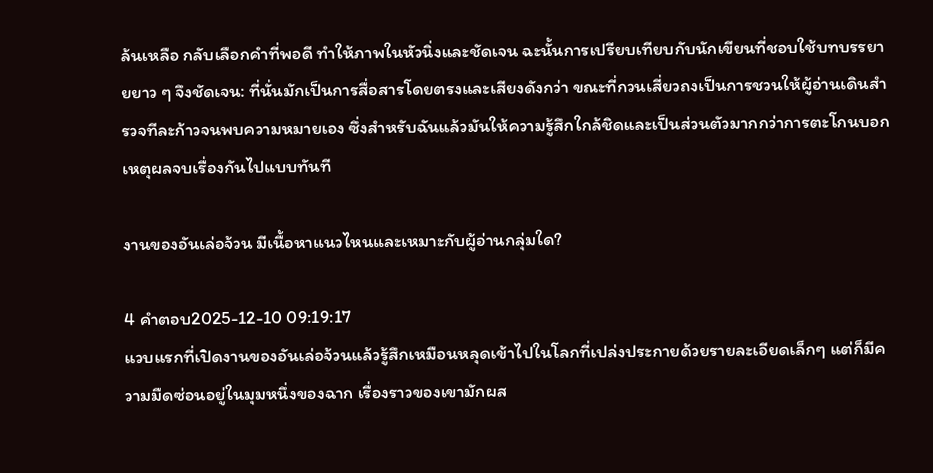ล้นเหลือ กลับเลือกคำที่พอดี ทำให้ภาพในหัวนิ่งและชัดเจน ฉะนั้นการเปรียบเทียบกับนักเขียนที่ชอบใช้บทบรรยายยาว ๆ จึงชัดเจน: ที่นั่นมักเป็นการสื่อสารโดยตรงและเสียงดังกว่า ขณะที่กวนเสี่ยวถงเป็นการชวนให้ผู้อ่านเดินสำรวจทีละก้าวจนพบความหมายเอง ซึ่งสำหรับฉันแล้วมันให้ความรู้สึกใกล้ชิดและเป็นส่วนตัวมากกว่าการตะโกนบอกเหตุผลจบเรื่องกันไปแบบทันที

งานของอันเล่อจ้วน มีเนื้อหาแนวไหนและเหมาะกับผู้อ่านกลุ่มใด?

4 คำตอบ2025-12-10 09:19:17
แวบแรกที่เปิดงานของอันเล่อจ้วนแล้วรู้สึกเหมือนหลุดเข้าไปในโลกที่เปล่งประกายด้วยรายละเอียดเล็กๆ แต่ก็มีความมืดซ่อนอยู่ในมุมหนึ่งของฉาก เรื่องราวของเขามักผส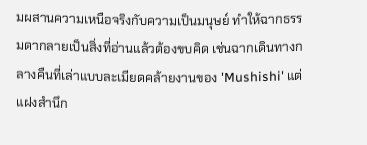มผสานความเหนือจริงกับความเป็นมนุษย์ ทำให้ฉากธรรมดากลายเป็นสิ่งที่อ่านแล้วต้องขบคิด เช่นฉากเดินทางกลางคืนที่เล่าแบบละเมียดคล้ายงานของ 'Mushishi' แต่แฝงสำนึก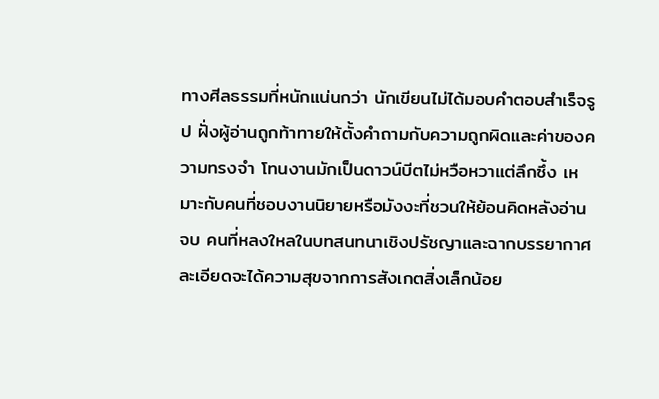ทางศีลธรรมที่หนักแน่นกว่า นักเขียนไม่ได้มอบคำตอบสำเร็จรูป ฝั่งผู้อ่านถูกท้าทายให้ตั้งคำถามกับความถูกผิดและค่าของความทรงจำ โทนงานมักเป็นดาวน์บีตไม่หวือหวาแต่ลึกซึ้ง เหมาะกับคนที่ชอบงานนิยายหรือมังงะที่ชวนให้ย้อนคิดหลังอ่านจบ คนที่หลงใหลในบทสนทนาเชิงปรัชญาและฉากบรรยากาศละเอียดจะได้ความสุขจากการสังเกตสิ่งเล็กน้อย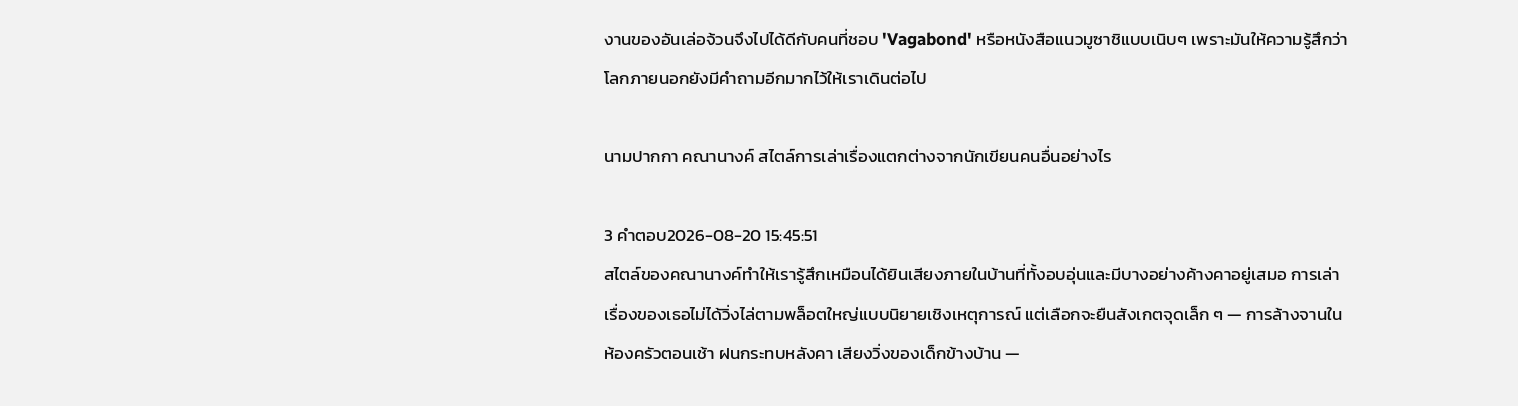งานของอันเล่อจ้วนจึงไปได้ดีกับคนที่ชอบ 'Vagabond' หรือหนังสือแนวมูซาชิแบบเนิบๆ เพราะมันให้ความรู้สึกว่าโลกภายนอกยังมีคำถามอีกมากไว้ให้เราเดินต่อไป

นามปากกา คณานางค์ สไตล์การเล่าเรื่องแตกต่างจากนักเขียนคนอื่นอย่างไร

3 คำตอบ2026-08-20 15:45:51
สไตล์ของคณานางค์ทำให้เรารู้สึกเหมือนได้ยินเสียงภายในบ้านที่ทั้งอบอุ่นและมีบางอย่างค้างคาอยู่เสมอ การเล่าเรื่องของเธอไม่ได้วิ่งไล่ตามพล็อตใหญ่แบบนิยายเชิงเหตุการณ์ แต่เลือกจะยืนสังเกตจุดเล็ก ๆ — การล้างจานในห้องครัวตอนเช้า ฝนกระทบหลังคา เสียงวิ่งของเด็กข้างบ้าน —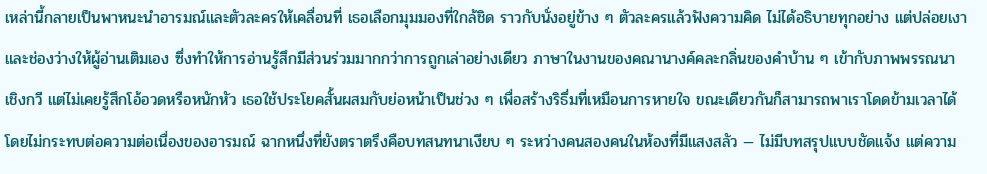เหล่านี้กลายเป็นพาหนะนำอารมณ์และตัวละครให้เคลื่อนที่ เธอเลือกมุมมองที่ใกล้ชิด ราวกับนั่งอยู่ข้าง ๆ ตัวละครแล้วฟังความคิด ไม่ได้อธิบายทุกอย่าง แต่ปล่อยเงาและช่องว่างให้ผู้อ่านเติมเอง ซึ่งทำให้การอ่านรู้สึกมีส่วนร่วมมากกว่าการถูกเล่าอย่างเดียว ภาษาในงานของคณานางค์คละกลิ่นของคำบ้าน ๆ เข้ากับภาพพรรณนาเชิงกวี แต่ไม่เคยรู้สึกโอ้อวดหรือหนักหัว เธอใช้ประโยคสั้นผสมกับย่อหน้าเป็นช่วง ๆ เพื่อสร้างริธึ่มที่เหมือนการหายใจ ขณะเดียวกันก็สามารถพาเราโดดข้ามเวลาได้โดยไม่กระทบต่อความต่อเนื่องของอารมณ์ ฉากหนึ่งที่ยังตราตรึงคือบทสนทนาเงียบ ๆ ระหว่างคนสองคนในห้องที่มีแสงสลัว — ไม่มีบทสรุปแบบชัดแจ้ง แต่ความ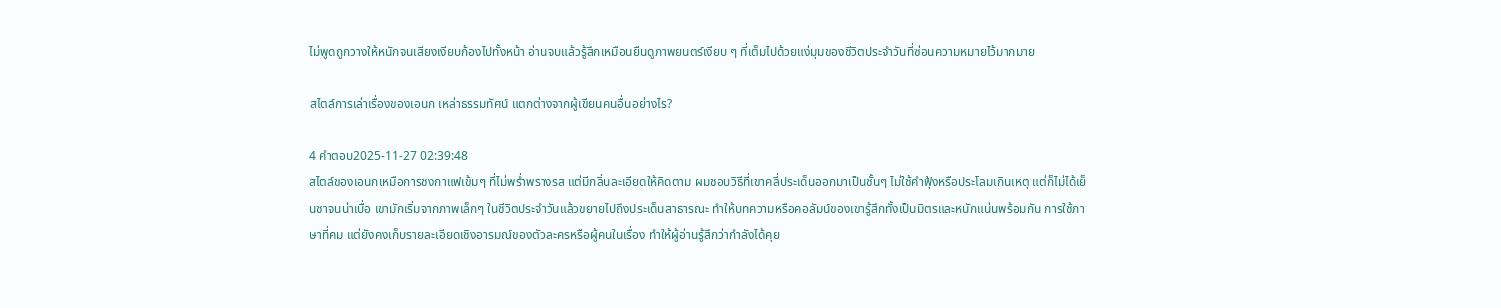ไม่พูดถูกวางให้หนักจนเสียงเงียบก้องไปทั้งหน้า อ่านจบแล้วรู้สึกเหมือนยืนดูภาพยนตร์เงียบ ๆ ที่เต็มไปด้วยแง่มุมของชีวิตประจำวันที่ซ่อนความหมายไว้มากมาย

สไตล์การเล่าเรื่องของเอนก เหล่าธรรมทัศน์ แตกต่างจากผู้เขียนคนอื่นอย่างไร?

4 คำตอบ2025-11-27 02:39:48
สไตล์ของเอนกเหมือการชงกาแฟเข้มๆ ที่ไม่พร่ำพรางรส แต่มีกลิ่นละเอียดให้คิดตาม ผมชอบวิธีที่เขาคลี่ประเด็นออกมาเป็นชั้นๆ ไม่ใช้คำฟุ้งหรือประโลมเกินเหตุ แต่ก็ไม่ได้เย็นชาจนน่าเบื่อ เขามักเริ่มจากภาพเล็กๆ ในชีวิตประจำวันแล้วขยายไปถึงประเด็นสาธารณะ ทำให้บทความหรือคอลัมน์ของเขารู้สึกทั้งเป็นมิตรและหนักแน่นพร้อมกัน การใช้ภาษาที่คม แต่ยังคงเก็บรายละเอียดเชิงอารมณ์ของตัวละครหรือผู้คนในเรื่อง ทำให้ผู้อ่านรู้สึกว่ากำลังได้คุย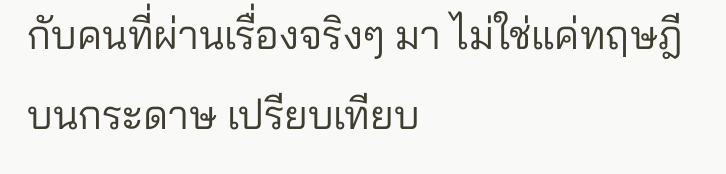กับคนที่ผ่านเรื่องจริงๆ มา ไม่ใช่แค่ทฤษฎีบนกระดาษ เปรียบเทียบ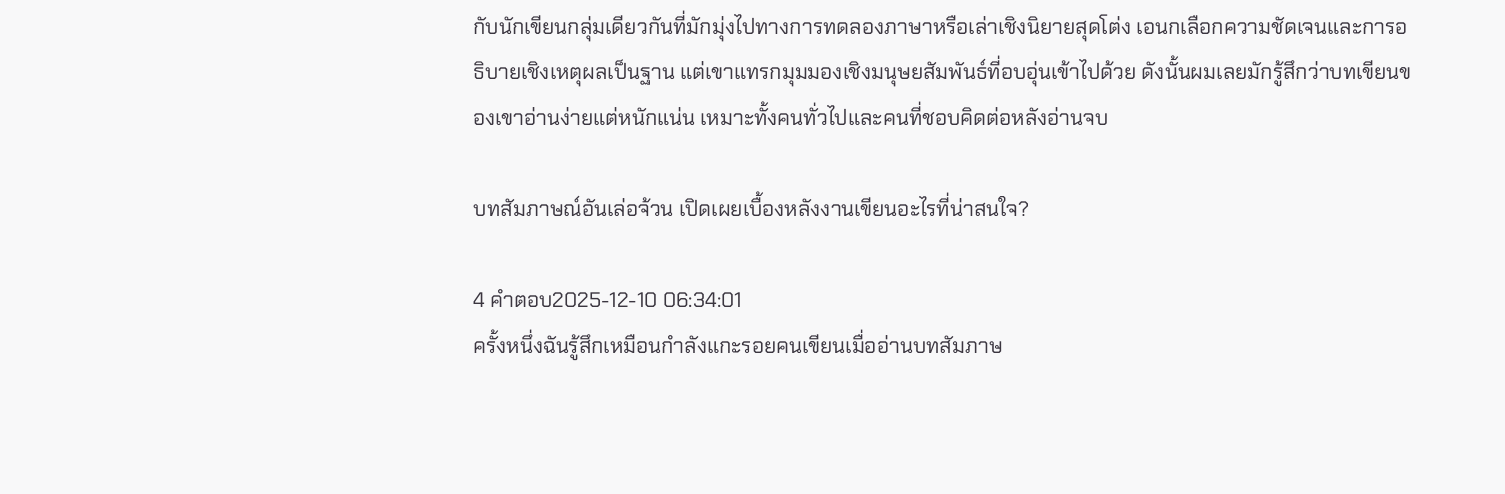กับนักเขียนกลุ่มเดียวกันที่มักมุ่งไปทางการทดลองภาษาหรือเล่าเชิงนิยายสุดโต่ง เอนกเลือกความชัดเจนและการอธิบายเชิงเหตุผลเป็นฐาน แต่เขาแทรกมุมมองเชิงมนุษยสัมพันธ์ที่อบอุ่นเข้าไปด้วย ดังนั้นผมเลยมักรู้สึกว่าบทเขียนของเขาอ่านง่ายแต่หนักแน่น เหมาะทั้งคนทั่วไปและคนที่ชอบคิดต่อหลังอ่านจบ

บทสัมภาษณ์อันเล่อจ้วน เปิดเผยเบื้องหลังงานเขียนอะไรที่น่าสนใจ?

4 คำตอบ2025-12-10 06:34:01
ครั้งหนึ่งฉันรู้สึกเหมือนกำลังแกะรอยคนเขียนเมื่ออ่านบทสัมภาษ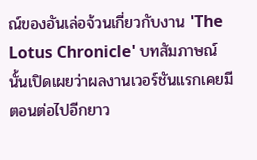ณ์ของอันเล่อจ้วนเกี่ยวกับงาน 'The Lotus Chronicle' บทสัมภาษณ์นั้นเปิดเผยว่าผลงานเวอร์ชันแรกเคยมีตอนต่อไปอีกยาว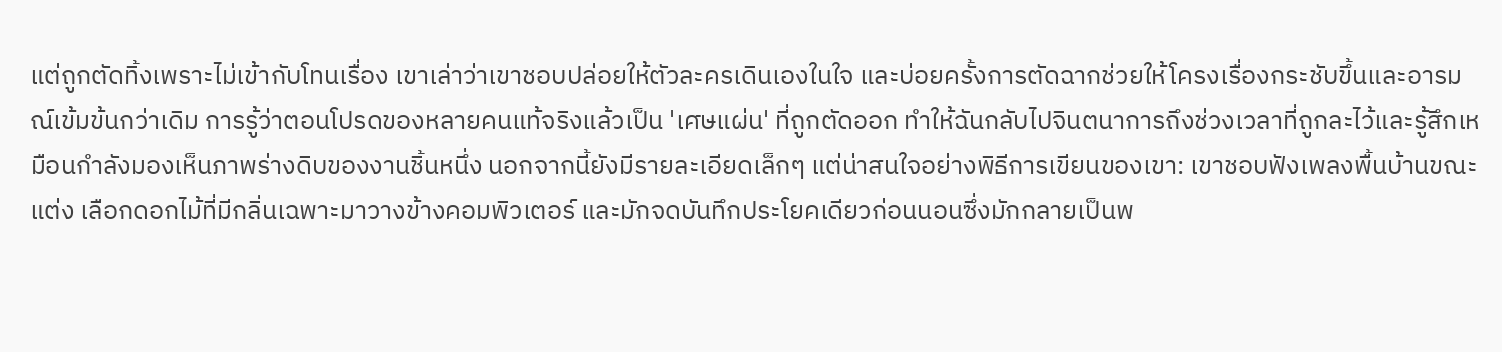แต่ถูกตัดทิ้งเพราะไม่เข้ากับโทนเรื่อง เขาเล่าว่าเขาชอบปล่อยให้ตัวละครเดินเองในใจ และบ่อยครั้งการตัดฉากช่วยให้โครงเรื่องกระชับขึ้นและอารมณ์เข้มข้นกว่าเดิม การรู้ว่าตอนโปรดของหลายคนแท้จริงแล้วเป็น 'เศษแผ่น' ที่ถูกตัดออก ทำให้ฉันกลับไปจินตนาการถึงช่วงเวลาที่ถูกละไว้และรู้สึกเหมือนกำลังมองเห็นภาพร่างดิบของงานชิ้นหนึ่ง นอกจากนี้ยังมีรายละเอียดเล็กๆ แต่น่าสนใจอย่างพิธีการเขียนของเขา: เขาชอบฟังเพลงพื้นบ้านขณะแต่ง เลือกดอกไม้ที่มีกลิ่นเฉพาะมาวางข้างคอมพิวเตอร์ และมักจดบันทึกประโยคเดียวก่อนนอนซึ่งมักกลายเป็นพ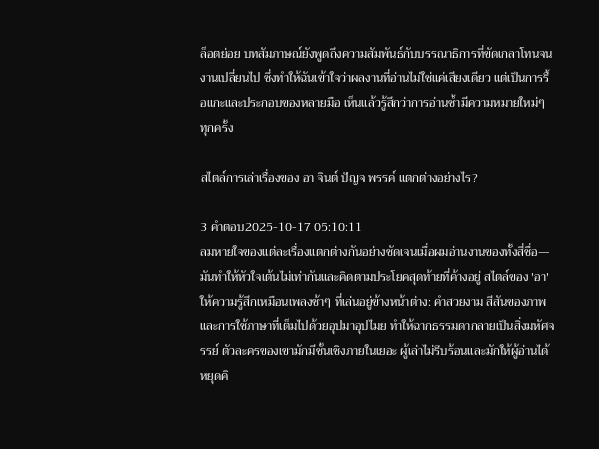ล็อตย่อย บทสัมภาษณ์ยังพูดถึงความสัมพันธ์กับบรรณาธิการที่ขัดเกลาโทนจนงานเปลี่ยนไป ซึ่งทำให้ฉันเข้าใจว่าผลงานที่อ่านไม่ใช่แค่เสียงเดียว แต่เป็นการรื้อแกะและประกอบของหลายมือ เห็นแล้วรู้สึกว่าการอ่านซ้ำมีความหมายใหม่ๆ ทุกครั้ง

สไตล์การเล่าเรื่องของ อา จินต์ ปัญจ พรรค์ แตกต่างอย่างไร?

3 คำตอบ2025-10-17 05:10:11
ลมหายใจของแต่ละเรื่องแตกต่างกันอย่างชัดเจนเมื่อผมอ่านงานของทั้งสี่ชื่อ—มันทำให้หัวใจเต้นไม่เท่ากันและคิดตามประโยคสุดท้ายที่ค้างอยู่ สไตล์ของ 'อา' ให้ความรู้สึกเหมือนเพลงช้าๆ ที่เล่นอยู่ข้างหน้าต่าง: คำสวยงาม สีสันของภาพ และการใช้ภาษาที่เต็มไปด้วยอุปมาอุปไมย ทำให้ฉากธรรมดากลายเป็นสิ่งมหัศจรรย์ ตัวละครของเขามักมีชั้นเชิงภายในเยอะ ผู้เล่าไม่รีบร้อนและมักให้ผู้อ่านได้หยุดคิ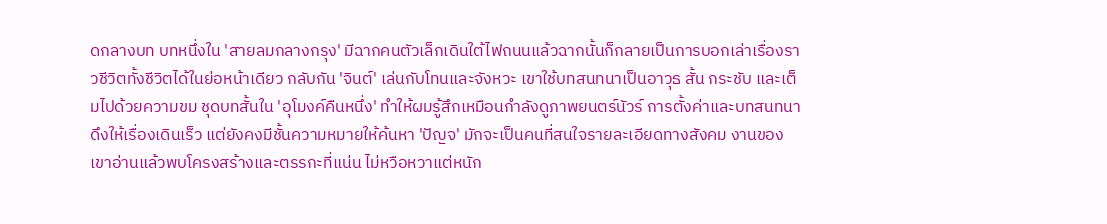ดกลางบท บทหนึ่งใน 'สายลมกลางกรุง' มีฉากคนตัวเล็กเดินใต้ไฟถนนแล้วฉากนั้นก็กลายเป็นการบอกเล่าเรื่องราวชีวิตทั้งชีวิตได้ในย่อหน้าเดียว กลับกัน 'จินต์' เล่นกับโทนและจังหวะ เขาใช้บทสนทนาเป็นอาวุธ สั้น กระชับ และเต็มไปด้วยความขม ชุดบทสั้นใน 'อุโมงค์คืนหนึ่ง' ทำให้ผมรู้สึกเหมือนกำลังดูภาพยนตร์นัวร์ การตั้งค่าและบทสนทนาดึงให้เรื่องเดินเร็ว แต่ยังคงมีชั้นความหมายให้ค้นหา 'ปัญจ' มักจะเป็นคนที่สนใจรายละเอียดทางสังคม งานของเขาอ่านแล้วพบโครงสร้างและตรรกะที่แน่น ไม่หวือหวาแต่หนัก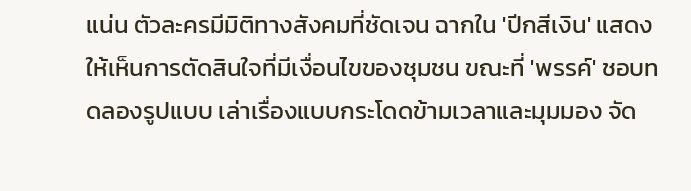แน่น ตัวละครมีมิติทางสังคมที่ชัดเจน ฉากใน 'ปีกสีเงิน' แสดงให้เห็นการตัดสินใจที่มีเงื่อนไขของชุมชน ขณะที่ 'พรรค์' ชอบทดลองรูปแบบ เล่าเรื่องแบบกระโดดข้ามเวลาและมุมมอง จัด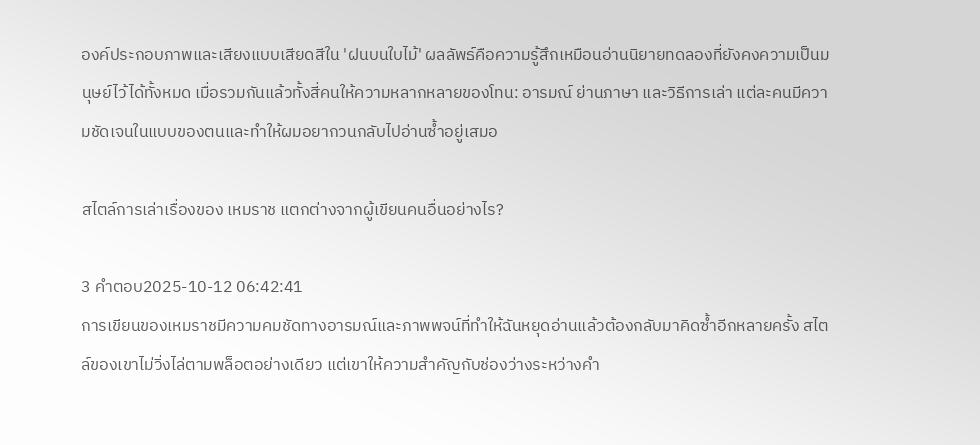องค์ประกอบภาพและเสียงแบบเสียดสีใน 'ฝนบนใบไม้' ผลลัพธ์คือความรู้สึกเหมือนอ่านนิยายทดลองที่ยังคงความเป็นมนุษย์ไว้ได้ทั้งหมด เมื่อรวมกันแล้วทั้งสี่คนให้ความหลากหลายของโทน: อารมณ์ ย่านภาษา และวิธีการเล่า แต่ละคนมีความชัดเจนในแบบของตนและทำให้ผมอยากวนกลับไปอ่านซ้ำอยู่เสมอ

สไตล์การเล่าเรื่องของ เหมราช แตกต่างจากผู้เขียนคนอื่นอย่างไร?

3 คำตอบ2025-10-12 06:42:41
การเขียนของเหมราชมีความคมชัดทางอารมณ์และภาพพจน์ที่ทำให้ฉันหยุดอ่านแล้วต้องกลับมาคิดซ้ำอีกหลายครั้ง สไตล์ของเขาไม่วิ่งไล่ตามพล็อตอย่างเดียว แต่เขาให้ความสำคัญกับช่องว่างระหว่างคำ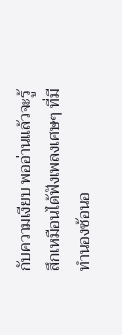กับความเงียบ พออ่านแล้วจะรู้สึกเหมือนได้ฟังเพลงเศษๆ ที่มีทำนองซ้อนอ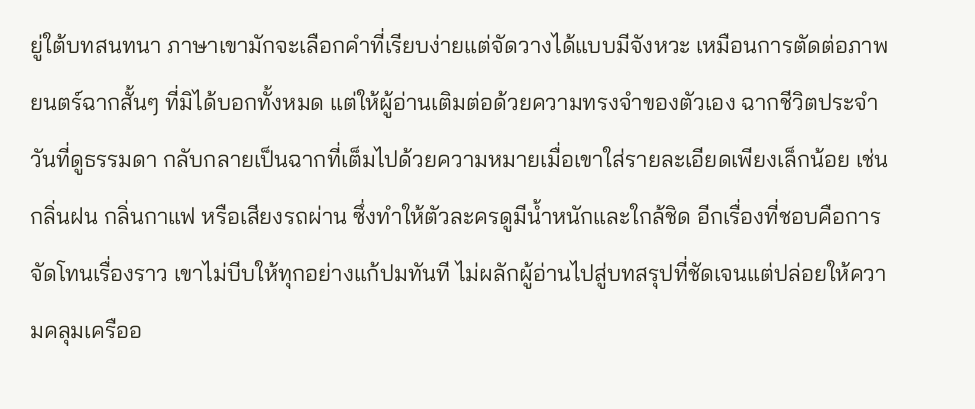ยู่ใต้บทสนทนา ภาษาเขามักจะเลือกคำที่เรียบง่ายแต่จัดวางได้แบบมีจังหวะ เหมือนการตัดต่อภาพยนตร์ฉากสั้นๆ ที่มิได้บอกทั้งหมด แต่ให้ผู้อ่านเติมต่อด้วยความทรงจำของตัวเอง ฉากชีวิตประจำวันที่ดูธรรมดา กลับกลายเป็นฉากที่เต็มไปด้วยความหมายเมื่อเขาใส่รายละเอียดเพียงเล็กน้อย เช่นกลิ่นฝน กลิ่นกาแฟ หรือเสียงรถผ่าน ซึ่งทำให้ตัวละครดูมีน้ำหนักและใกล้ชิด อีกเรื่องที่ชอบคือการจัดโทนเรื่องราว เขาไม่บีบให้ทุกอย่างแก้ปมทันที ไม่ผลักผู้อ่านไปสู่บทสรุปที่ชัดเจนแต่ปล่อยให้ความคลุมเครืออ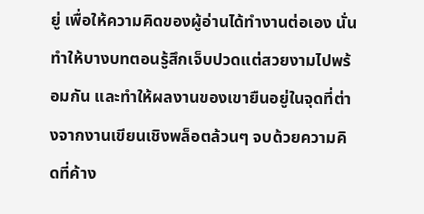ยู่ เพื่อให้ความคิดของผู้อ่านได้ทำงานต่อเอง นั่นทำให้บางบทตอนรู้สึกเจ็บปวดแต่สวยงามไปพร้อมกัน และทำให้ผลงานของเขายืนอยู่ในจุดที่ต่างจากงานเขียนเชิงพล็อตล้วนๆ จบด้วยความคิดที่ค้าง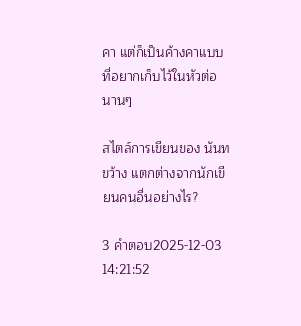คา แต่ก็เป็นค้างคาแบบที่อยากเก็บไว้ในหัวต่อนานๆ

สไตล์การเขียนของ นันทขว้าง แตกต่างจากนักเขียนคนอื่นอย่างไร?

3 คำตอบ2025-12-03 14:21:52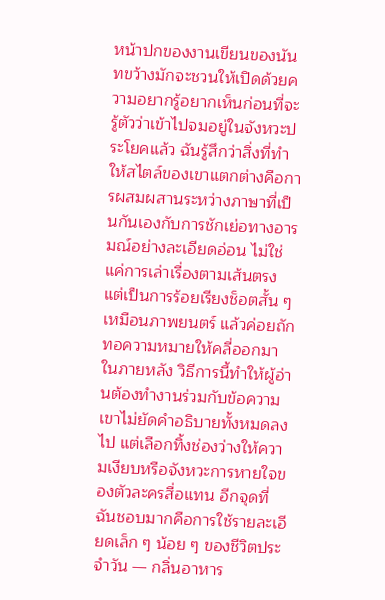หน้าปกของงานเขียนของนันทขว้างมักจะชวนให้เปิดด้วยความอยากรู้อยากเห็นก่อนที่จะรู้ตัวว่าเข้าไปจมอยู่ในจังหวะประโยคแล้ว ฉันรู้สึกว่าสิ่งที่ทำให้สไตล์ของเขาแตกต่างคือการผสมผสานระหว่างภาษาที่เป็นกันเองกับการชักเย่อทางอารมณ์อย่างละเอียดอ่อน ไม่ใช่แค่การเล่าเรื่องตามเส้นตรง แต่เป็นการร้อยเรียงช็อตสั้น ๆ เหมือนภาพยนตร์ แล้วค่อยถักทอความหมายให้คลี่ออกมาในภายหลัง วิธีการนี้ทำให้ผู้อ่านต้องทำงานร่วมกับข้อความ เขาไม่ยัดคำอธิบายทั้งหมดลงไป แต่เลือกทิ้งช่องว่างให้ความเงียบหรือจังหวะการหายใจของตัวละครสื่อแทน อีกจุดที่ฉันชอบมากคือการใช้รายละเอียดเล็ก ๆ น้อย ๆ ของชีวิตประจำวัน — กลิ่นอาหาร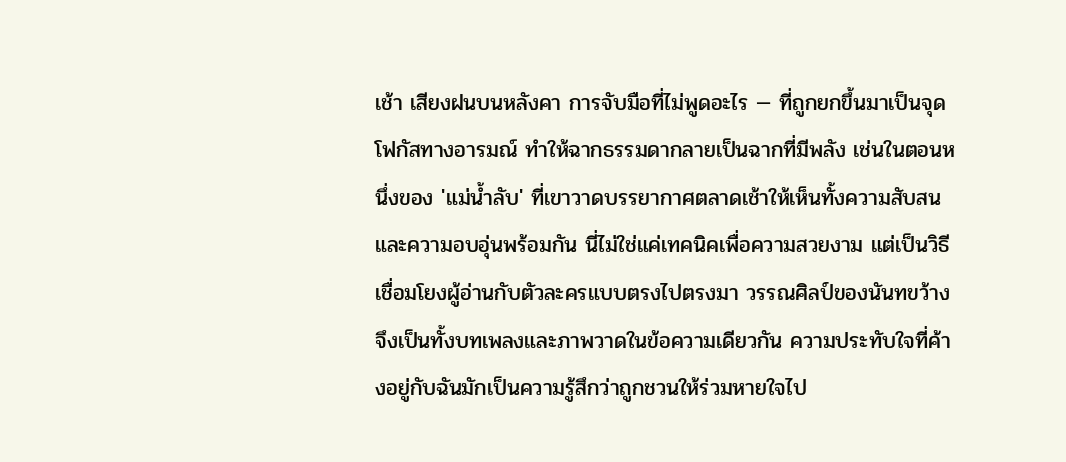เช้า เสียงฝนบนหลังคา การจับมือที่ไม่พูดอะไร — ที่ถูกยกขึ้นมาเป็นจุดโฟกัสทางอารมณ์ ทำให้ฉากธรรมดากลายเป็นฉากที่มีพลัง เช่นในตอนหนึ่งของ 'แม่น้ำลับ' ที่เขาวาดบรรยากาศตลาดเช้าให้เห็นทั้งความสับสนและความอบอุ่นพร้อมกัน นี่ไม่ใช่แค่เทคนิคเพื่อความสวยงาม แต่เป็นวิธีเชื่อมโยงผู้อ่านกับตัวละครแบบตรงไปตรงมา วรรณศิลป์ของนันทขว้างจึงเป็นทั้งบทเพลงและภาพวาดในข้อความเดียวกัน ความประทับใจที่ค้างอยู่กับฉันมักเป็นความรู้สึกว่าถูกชวนให้ร่วมหายใจไป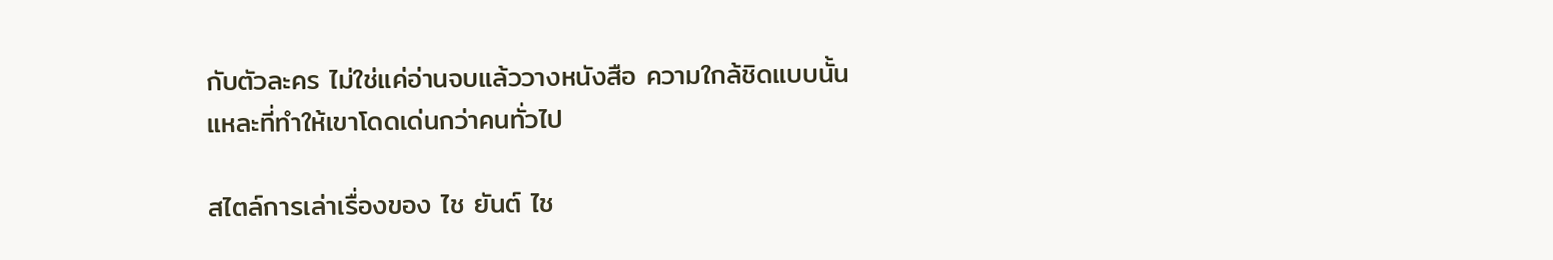กับตัวละคร ไม่ใช่แค่อ่านจบแล้ววางหนังสือ ความใกล้ชิดแบบนั้นแหละที่ทำให้เขาโดดเด่นกว่าคนทั่วไป

สไตล์การเล่าเรื่องของ ไช ยันต์ ไช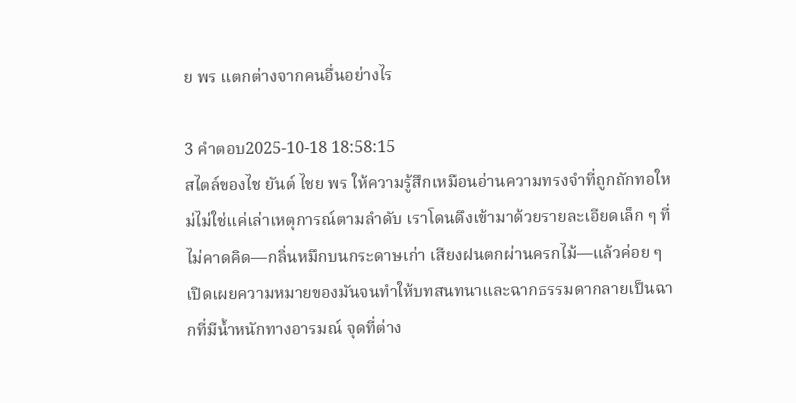ย พร แตกต่างจากคนอื่นอย่างไร

3 คำตอบ2025-10-18 18:58:15
สไตล์ของไช ยันต์ ไชย พร ให้ความรู้สึกเหมือนอ่านความทรงจำที่ถูกถักทอใหม่ไม่ใช่แค่เล่าเหตุการณ์ตามลำดับ เราโดนดึงเข้ามาด้วยรายละเอียดเล็ก ๆ ที่ไม่คาดคิด—กลิ่นหมึกบนกระดาษเก่า เสียงฝนตกผ่านครกไม้—แล้วค่อย ๆ เปิดเผยความหมายของมันจนทำให้บทสนทนาและฉากธรรมดากลายเป็นฉากที่มีน้ำหนักทางอารมณ์ จุดที่ต่าง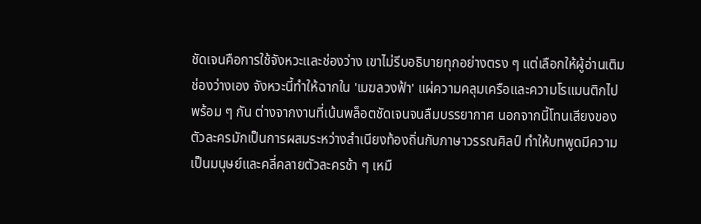ชัดเจนคือการใช้จังหวะและช่องว่าง เขาไม่รีบอธิบายทุกอย่างตรง ๆ แต่เลือกให้ผู้อ่านเติมช่องว่างเอง จังหวะนี้ทำให้ฉากใน 'เมฆลวงฟ้า' แผ่ความคลุมเครือและความโรแมนติกไปพร้อม ๆ กัน ต่างจากงานที่เน้นพล็อตชัดเจนจนลืมบรรยากาศ นอกจากนี้โทนเสียงของตัวละครมักเป็นการผสมระหว่างสำเนียงท้องถิ่นกับภาษาวรรณศิลป์ ทำให้บทพูดมีความเป็นมนุษย์และคลี่คลายตัวละครช้า ๆ เหมื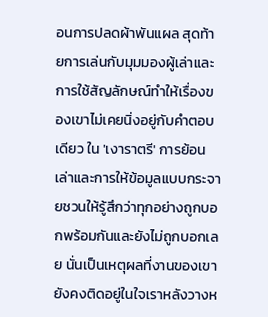อนการปลดผ้าพันแผล สุดท้ายการเล่นกับมุมมองผู้เล่าและการใช้สัญลักษณ์ทำให้เรื่องของเขาไม่เคยนิ่งอยู่กับคำตอบเดียว ใน 'เงาราตรี' การย้อนเล่าและการให้ข้อมูลแบบกระจายชวนให้รู้สึกว่าทุกอย่างถูกบอกพร้อมกันและยังไม่ถูกบอกเลย นั่นเป็นเหตุผลที่งานของเขายังคงติดอยู่ในใจเราหลังวางห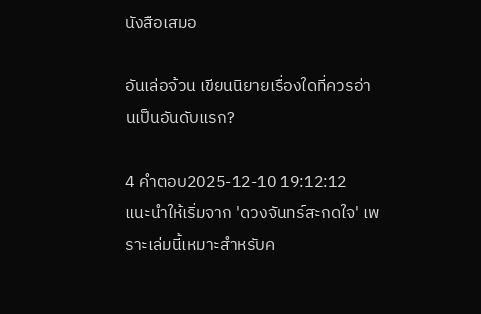นังสือเสมอ

อันเล่อจ้วน เขียนนิยายเรื่องใดที่ควรอ่านเป็นอันดับแรก?

4 คำตอบ2025-12-10 19:12:12
แนะนำให้เริ่มจาก 'ดวงจันทร์สะกดใจ' เพราะเล่มนี้เหมาะสำหรับค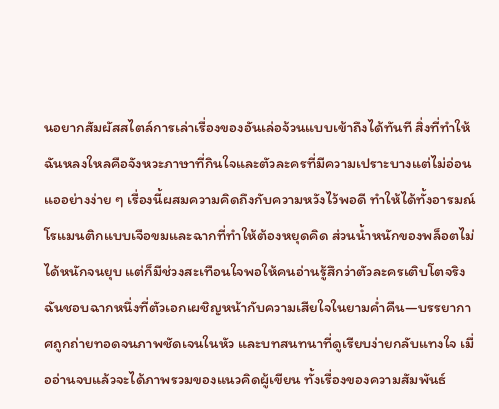นอยากสัมผัสสไตล์การเล่าเรื่องของอันเล่อจ้วนแบบเข้าถึงได้ทันที สิ่งที่ทำให้ฉันหลงใหลคือจังหวะภาษาที่กินใจและตัวละครที่มีความเปราะบางแต่ไม่อ่อนแออย่างง่าย ๆ เรื่องนี้ผสมความคิดถึงกับความหวังไว้พอดี ทำให้ได้ทั้งอารมณ์โรแมนติกแบบเจือขมและฉากที่ทำให้ต้องหยุดคิด ส่วนน้ำหนักของพล็อตไม่ได้หนักจนยุบ แต่ก็มีช่วงสะเทือนใจพอให้คนอ่านรู้สึกว่าตัวละครเติบโตจริง ฉันชอบฉากหนึ่งที่ตัวเอกเผชิญหน้ากับความเสียใจในยามค่ำคืน—บรรยากาศถูกถ่ายทอดจนภาพชัดเจนในหัว และบทสนทนาที่ดูเรียบง่ายกลับแทงใจ เมื่ออ่านจบแล้วจะได้ภาพรวมของแนวคิดผู้เขียน ทั้งเรื่องของความสัมพันธ์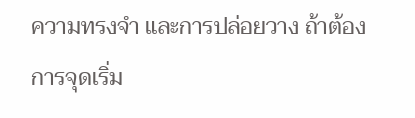ความทรงจำ และการปล่อยวาง ถ้าต้องการจุดเริ่ม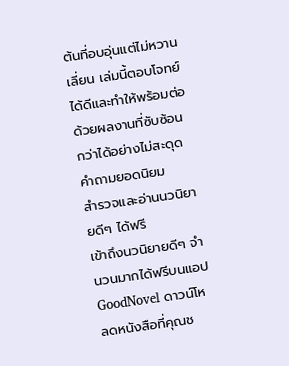ต้นที่อบอุ่นแต่ไม่หวานเลี่ยน เล่มนี้ตอบโจทย์ได้ดีและทำให้พร้อมต่อด้วยผลงานที่ซับซ้อนกว่าได้อย่างไม่สะดุด
คำถามยอดนิยม
สำรวจและอ่านนวนิยายดีๆ ได้ฟรี
เข้าถึงนวนิยายดีๆ จำนวนมากได้ฟรีบนแอป GoodNovel ดาวน์โหลดหนังสือที่คุณช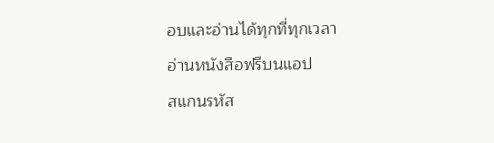อบและอ่านได้ทุกที่ทุกเวลา
อ่านหนังสือฟรีบนแอป
สแกนรหัส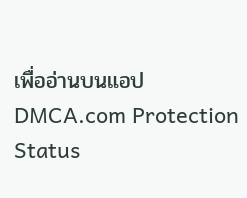เพื่ออ่านบนแอป
DMCA.com Protection Status